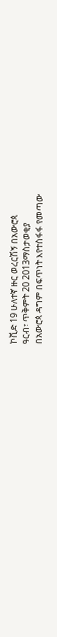ኮቪድ 19 ሁለተኛ ዙር ወረርሽኝ በአውሮጳ
ዓርብ፣ ጥቅምት 20 2013ማስታወቂያ
በአውሮጳ ዳግም በፍጥነት እየተስፋፋ የመጣው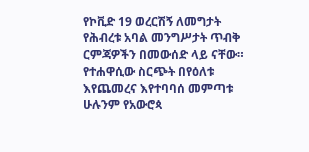የኮቪድ 19 ወረርሽኝ ለመግታት የሕብረቱ አባል መንግሥታት ጥብቅ ርምጃዎችን በመውሰድ ላይ ናቸው። የተሐዋሲው ስርጭት በየዕለቱ እየጨመረና እየተባባሰ መምጣቱ ሁሉንም የአውሮጳ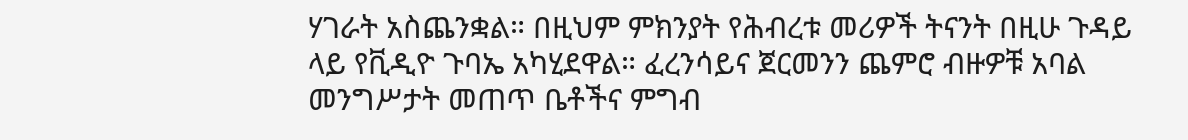ሃገራት አስጨንቋል። በዚህም ምክንያት የሕብረቱ መሪዎች ትናንት በዚሁ ጉዳይ ላይ የቪዲዮ ጉባኤ አካሂደዋል። ፈረንሳይና ጀርመንን ጨምሮ ብዙዎቹ አባል መንግሥታት መጠጥ ቤቶችና ምግብ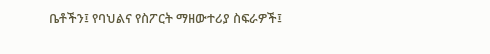ቤቶችን፤ የባህልና የስፖርት ማዘውተሪያ ስፍራዎች፤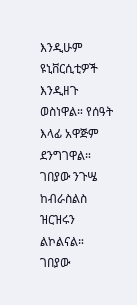እንዲሁም ዩኒቨርሲቲዎች እንዲዘጉ ወስነዋል። የሰዓት እላፊ አዋጅም ደንግገዋል። ገበያው ንጉሤ ከብራስልስ ዝርዝሩን ልኮልናል።
ገበያው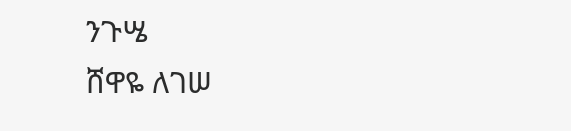ንጉሤ
ሸዋዬ ለገሠ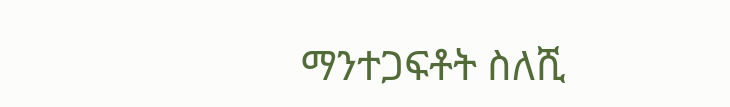ማንተጋፍቶት ስለሺ